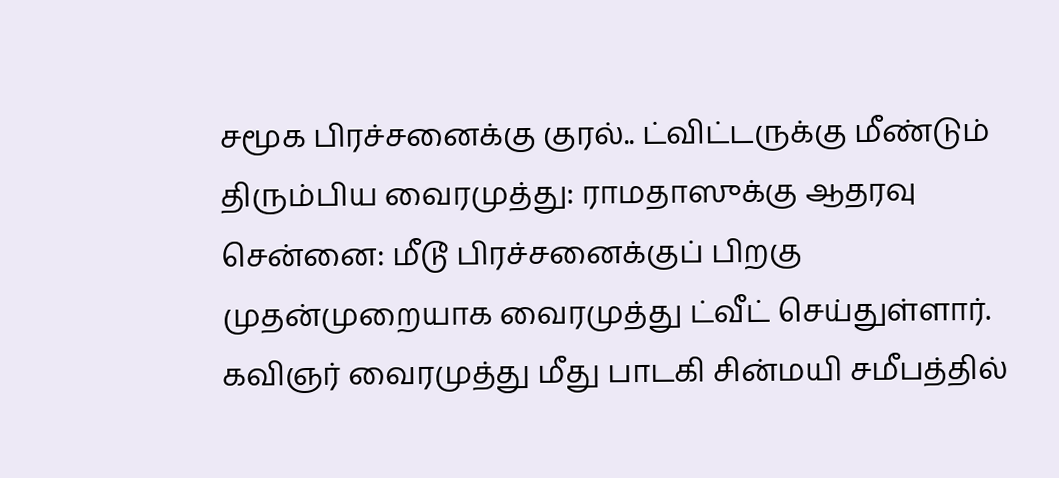சமூக பிரச்சனைக்கு குரல்.. ட்விட்டருக்கு மீண்டும் திரும்பிய வைரமுத்து: ராமதாஸுக்கு ஆதரவு
சென்னை: மீடூ பிரச்சனைக்குப் பிறகு முதன்முறையாக வைரமுத்து ட்வீட் செய்துள்ளார்.
கவிஞர் வைரமுத்து மீது பாடகி சின்மயி சமீபத்தில்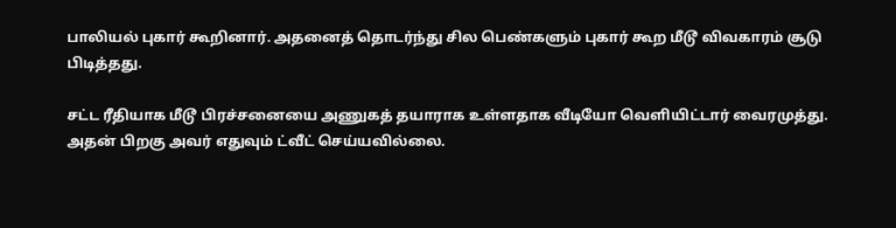பாலியல் புகார் கூறினார். அதனைத் தொடர்ந்து சில பெண்களும் புகார் கூற மீடூ விவகாரம் சூடு பிடித்தது.

சட்ட ரீதியாக மீடூ பிரச்சனையை அணுகத் தயாராக உள்ளதாக வீடியோ வெளியிட்டார் வைரமுத்து. அதன் பிறகு அவர் எதுவும் ட்வீட் செய்யவில்லை.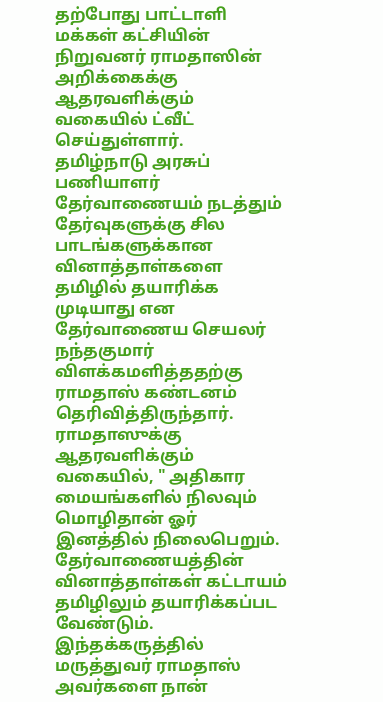தற்போது பாட்டாளி மக்கள் கட்சியின் நிறுவனர் ராமதாஸின் அறிக்கைக்கு ஆதரவளிக்கும் வகையில் ட்வீட் செய்துள்ளார்.
தமிழ்நாடு அரசுப் பணியாளர் தேர்வாணையம் நடத்தும் தேர்வுகளுக்கு சில பாடங்களுக்கான வினாத்தாள்களை தமிழில் தயாரிக்க முடியாது என தேர்வாணைய செயலர் நந்தகுமார் விளக்கமளித்ததற்கு ராமதாஸ் கண்டனம் தெரிவித்திருந்தார்.
ராமதாஸுக்கு ஆதரவளிக்கும் வகையில், " அதிகார மையங்களில் நிலவும் மொழிதான் ஓர் இனத்தில் நிலைபெறும். தேர்வாணையத்தின் வினாத்தாள்கள் கட்டாயம் தமிழிலும் தயாரிக்கப்பட வேண்டும். இந்தக்கருத்தில் மருத்துவர் ராமதாஸ் அவர்களை நான்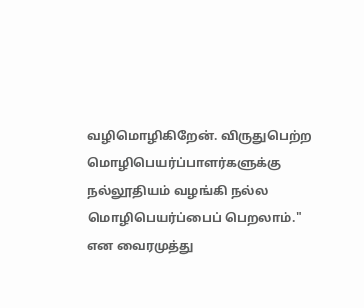வழிமொழிகிறேன். விருதுபெற்ற மொழிபெயர்ப்பாளர்களுக்கு நல்லூதியம் வழங்கி நல்ல மொழிபெயர்ப்பைப் பெறலாம்." என வைரமுத்து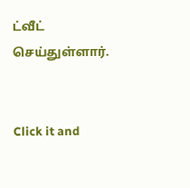ட்வீட் செய்துள்ளார்.


Click it and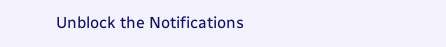Unblock the Notifications